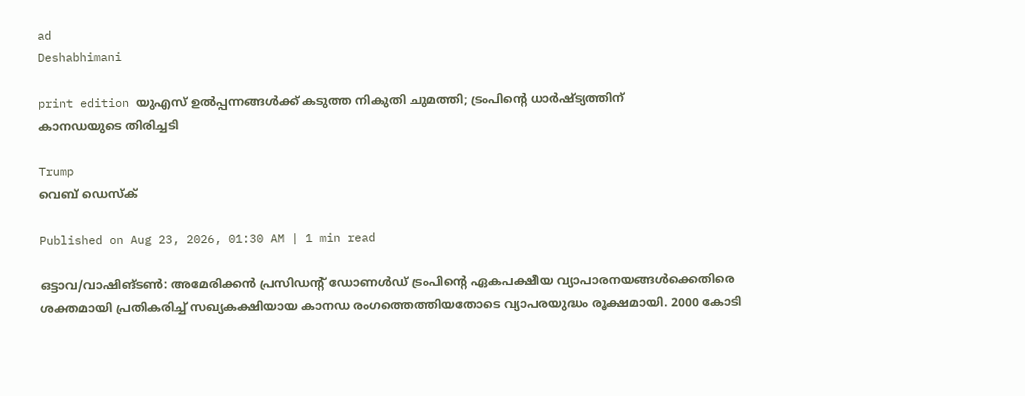ad
Deshabhimani

print edition യുഎസ് ഉൽപ്പന്നങ്ങൾക്ക് കടുത്ത നികുതി ചുമത്തി; ട്രംപിന്റെ ധാർഷ്ട്യത്തിന്
കാനഡയുടെ തിരിച്ചടി

Trump
വെബ് ഡെസ്ക്

Published on Aug 23, 2026, 01:30 AM | 1 min read

ഒട്ടാവ/വാഷിങ്‌ടൺ: അമേരിക്കൻ പ്രസിഡന്റ് ഡോണൾഡ് ട്രംപിന്റെ ഏകപക്ഷീയ വ്യാപാരനയങ്ങൾക്കെതിരെ ശക്തമായി പ്രതികരിച്ച്‌ സഖ്യകക്ഷിയായ കാനഡ രംഗത്തെത്തിയതോടെ വ്യാപരയുദ്ധം രൂക്ഷമായി. 2000 കോടി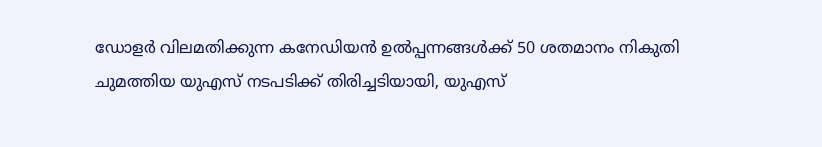ഡോളർ വിലമതിക്കുന്ന കനേഡിയൻ ഉൽപ്പന്നങ്ങൾക്ക് 50 ശതമാനം നികുതി ചുമത്തിയ യുഎസ്‌ നടപടിക്ക് തിരിച്ചടിയായി, യുഎസ്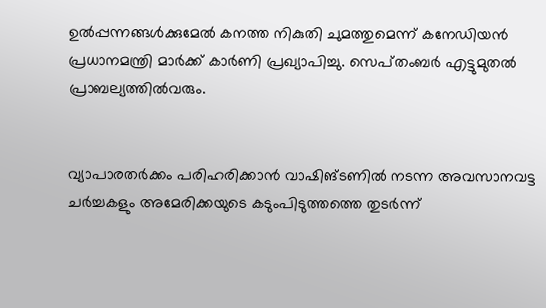ഉൽപ്പന്നങ്ങൾക്കുമേൽ കനത്ത നികുതി ചുമത്തുമെന്ന് കനേഡിയൻ പ്രധാനമന്ത്രി മാർക്ക് കാർണി പ്രഖ്യാപിച്ചു. സെപ്‌തംബർ എട്ടുമുതൽ പ്രാബല്യത്തിൽവരും.


വ്യാപാരതർക്കം പരിഹരിക്കാൻ വാഷിങ്‌ടണിൽ നടന്ന അവസാനവട്ട ചർച്ചകളും അമേരിക്കയുടെ കടുംപിടുത്തത്തെ തുടർന്ന്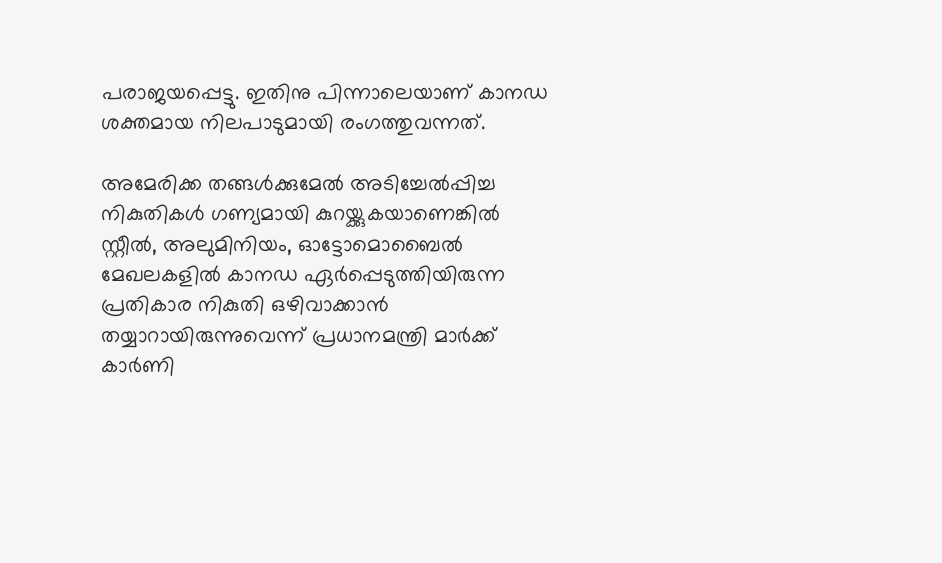പരാജയപ്പെട്ടു. ഇതിനു പിന്നാലെയാണ് കാനഡ ശക്തമായ നിലപാടുമായി രംഗത്തുവന്നത്.

അമേരിക്ക തങ്ങൾക്കുമേൽ അടിച്ചേൽപ്പിച്ച നികുതികൾ ഗണ്യമായി കുറയ്ക്കുകയാണെങ്കിൽ സ്റ്റീൽ, അലുമിനിയം, ഓട്ടോമൊബൈൽ മേഖലകളിൽ കാനഡ ഏർപ്പെടുത്തിയിരുന്ന പ്രതികാര നികുതി ഒഴിവാക്കാൻ തയ്യാറായിരുന്നുവെന്ന് പ്രധാനമന്ത്രി മാർക്ക് കാർണി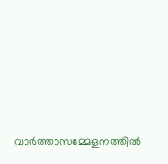വാർത്താസമ്മേളനത്തിൽ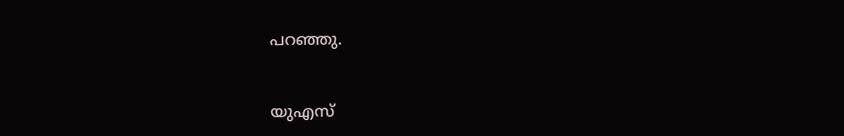പറഞ്ഞു.


യുഎസ്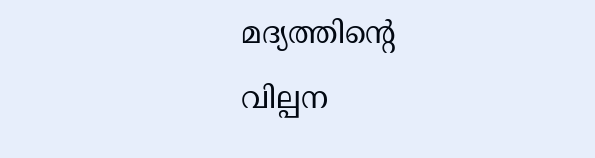മദ്യത്തിന്റെ വില്പന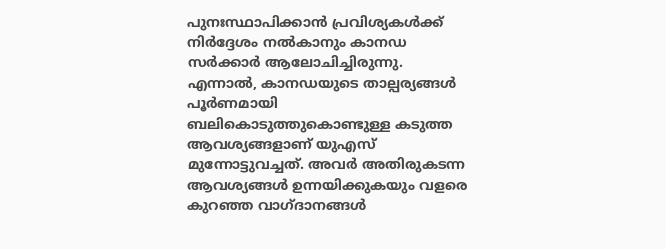പുനഃസ്ഥാപിക്കാൻ പ്രവിശ്യകൾക്ക് നിർദ്ദേശം നൽകാനും കാനഡ സർക്കാർ ആലോചിച്ചിരുന്നു. എന്നാൽ, കാനഡയുടെ താല്പര്യങ്ങൾ പൂർണമായി ബലികൊടുത്തുകൊണ്ടുള്ള കടുത്ത ആവശ്യങ്ങളാണ് യുഎസ്‌ മുന്നോട്ടുവച്ചത്. അവർ അതിരുകടന്ന ആവശ്യങ്ങൾ ഉന്നയിക്കുകയും വളരെ കുറഞ്ഞ വാഗ്‌ദാനങ്ങൾ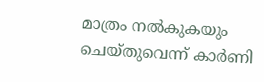മാത്രം നൽകുകയും ചെയ്തുവെന്ന് കാർണി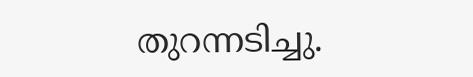തുറന്നടിച്ചു.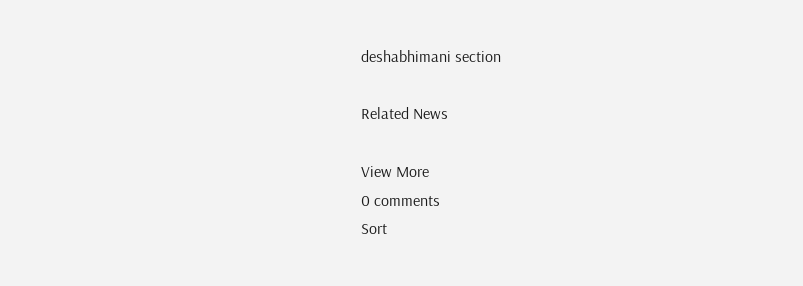deshabhimani section

Related News

View More
0 comments
Sort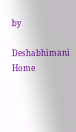by

Deshabhimani
Home